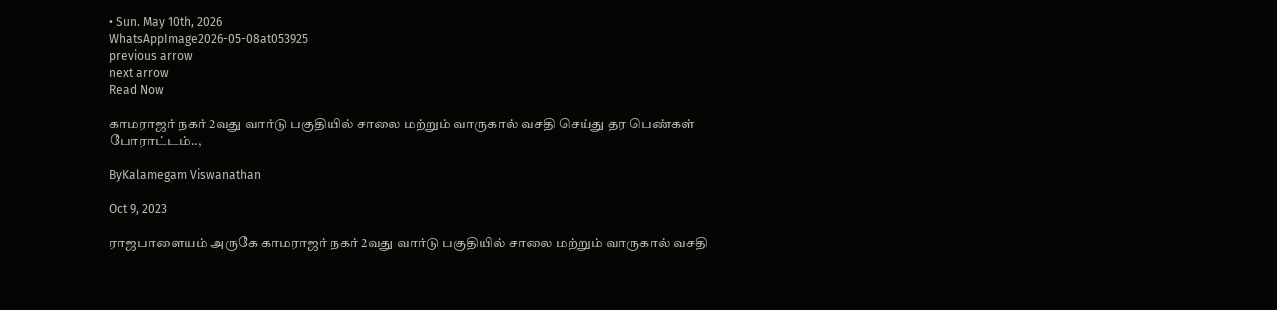• Sun. May 10th, 2026
WhatsAppImage2026-05-08at053925
previous arrow
next arrow
Read Now

காமராஜர் நகர் 2வது வார்டு பகுதியில் சாலை மற்றும் வாருகால் வசதி செய்து தர பெண்கள் போராட்டம்..,

ByKalamegam Viswanathan

Oct 9, 2023

ராஜபாளையம் அருகே காமராஜர் நகர் 2வது வார்டு பகுதியில் சாலை மற்றும் வாருகால் வசதி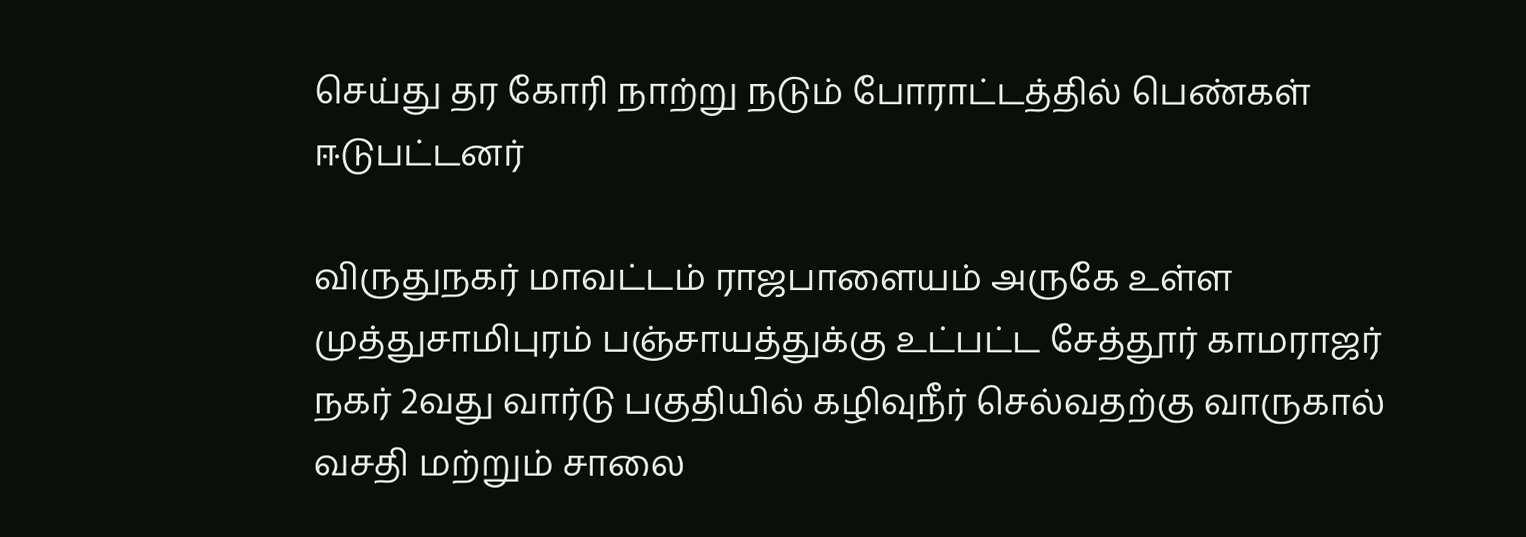செய்து தர கோரி நாற்று நடும் போராட்டத்தில் பெண்கள் ஈடுபட்டனர்

விருதுநகர் மாவட்டம் ராஜபாளையம் அருகே உள்ள முத்துசாமிபுரம் பஞ்சாயத்துக்கு உட்பட்ட சேத்தூர் காமராஜர் நகர் 2வது வார்டு பகுதியில் கழிவுநீர் செல்வதற்கு வாருகால் வசதி மற்றும் சாலை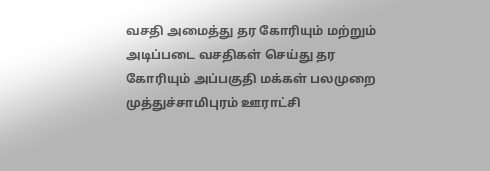வசதி அமைத்து தர கோரியும் மற்றும் அடிப்படை வசதிகள் செய்து தர கோரியும் அப்பகுதி மக்கள் பலமுறை முத்துச்சாமிபுரம் ஊராட்சி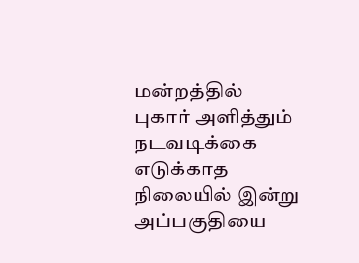மன்றத்தில் புகார் அளித்தும் நடவடிக்கை எடுக்காத நிலையில் இன்று அப்பகுதியை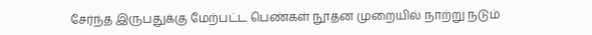சேர்ந்த இருபதுக்கு மேற்பட்ட பெண்கள் நூதன முறையில் நாற்று நடும்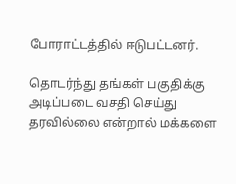போராட்டத்தில் ஈடுபட்டனர்.

தொடர்ந்து தங்கள் பகுதிக்கு அடிப்படை வசதி செய்து தரவில்லை என்றால் மக்களை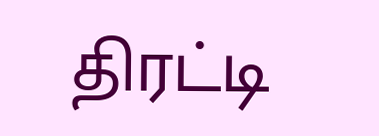திரட்டி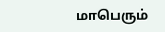மாபெரும்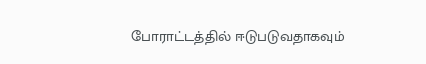போராட்டத்தில் ஈடுபடுவதாகவும்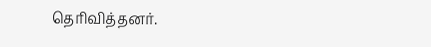தெரிவித்தனர்.